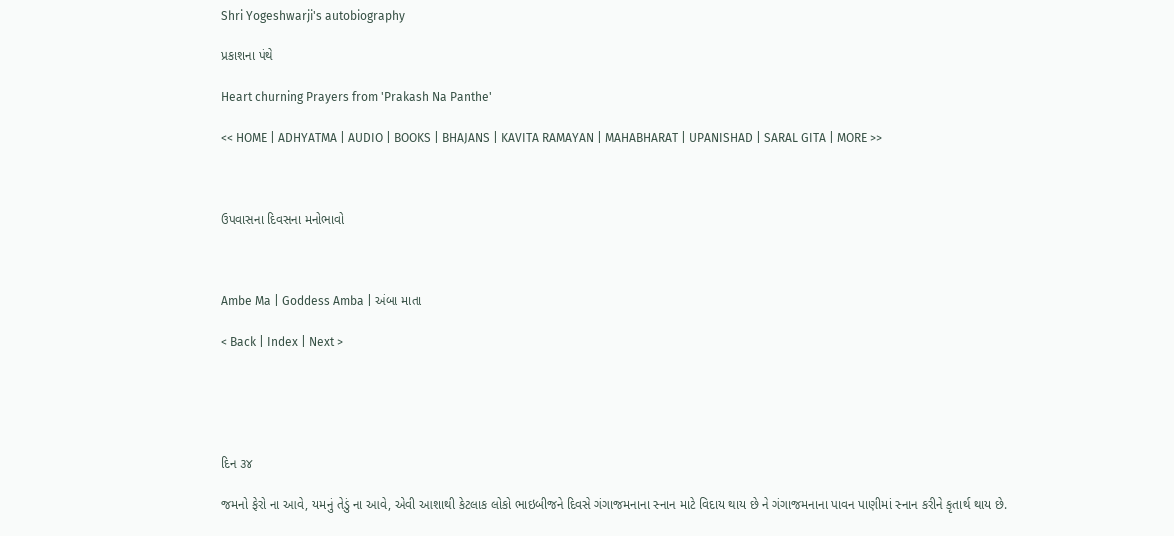Shri Yogeshwarji's autobiography

પ્રકાશના પંથે

Heart churning Prayers from 'Prakash Na Panthe'

<< HOME | ADHYATMA | AUDIO | BOOKS | BHAJANS | KAVITA RAMAYAN | MAHABHARAT | UPANISHAD | SARAL GITA | MORE >>



ઉપવાસના દિવસના મનોભાવો



Ambe Ma | Goddess Amba | અંબા માતા

< Back | Index | Next >





દિન ૩૪

જમનો ફેરો ના આવે, યમનું તેડું ના આવે, એવી આશાથી કેટલાક લોકો ભાઇબીજને દિવસે ગંગાજમનાના સ્નાન માટે વિદાય થાય છે ને ગંગાજમનાના પાવન પાણીમાં સ્નાન કરીને કૃતાર્થ થાય છે.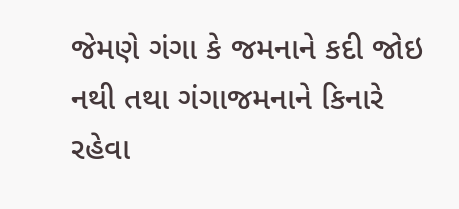જેમણે ગંગા કે જમનાને કદી જોઇ નથી તથા ગંગાજમનાને કિનારે રહેવા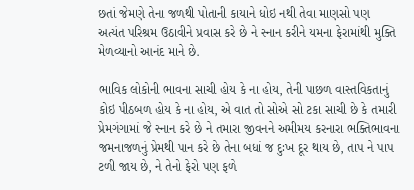છતાં જેમણે તેના જળથી પોતાની કાયાને ધોઇ નથી તેવા માણસો પણ અત્યંત પરિશ્રમ ઉઠાવીને પ્રવાસ કરે છે ને સ્નાન કરીને યમના ફેરામાંથી મુક્તિ મેળવ્યાનો આનંદ માને છે.

ભાવિક લોકોની ભાવના સાચી હોય કે ના હોય, તેની પાછળ વાસ્તવિકતાનું કોઇ પીઠબળ હોય કે ના હોય, એ વાત તો સોએ સો ટકા સાચી છે કે તમારી પ્રેમગંગામાં જે સ્નાન કરે છે ને તમારા જીવનને અમીમય કરનારા ભક્તિભાવના જમનાજળનું પ્રેમથી પાન કરે છે તેના બધાં જ દુઃખ દૂર થાય છે, તાપ ને પાપ ટળી જાય છે, ને તેનો ફેરો પણ ફળે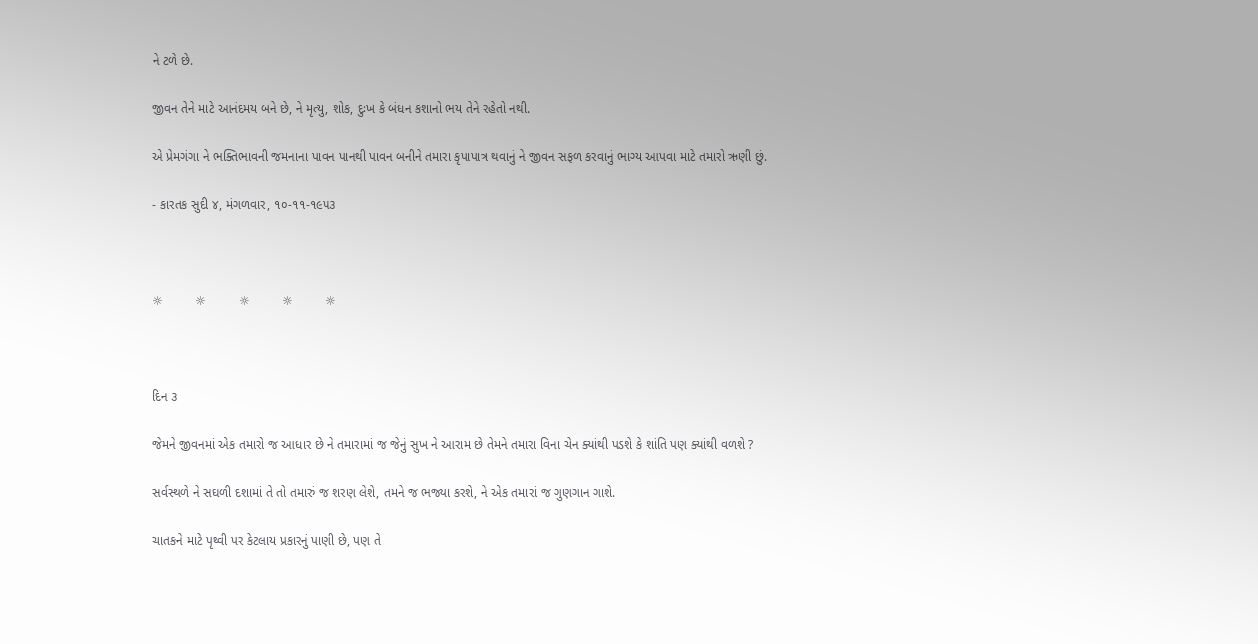ને ટળે છે.

જીવન તેને માટે આનંદમય બને છે, ને મૃત્યુ, શોક, દુઃખ કે બંધન કશાનો ભય તેને રહેતો નથી.

એ પ્રેમગંગા ને ભક્તિભાવની જમનાના પાવન પાનથી પાવન બનીને તમારા કૃપાપાત્ર થવાનું ને જીવન સફળ કરવાનું ભાગ્ય આપવા માટે તમારો ઋણી છું.

- કારતક સુદી ૪, મંગળવાર, ૧૦-૧૧-૧૯૫૩



☼         ☼         ☼         ☼         ☼



દિન ૩

જેમને જીવનમાં એક તમારો જ આધાર છે ને તમારામાં જ જેનું સુખ ને આરામ છે તેમને તમારા વિના ચેન ક્યાંથી પડશે કે શાંતિ પણ ક્યાંથી વળશે ?

સર્વસ્થળે ને સઘળી દશામાં તે તો તમારું જ શરણ લેશે, તમને જ ભજ્યા કરશે, ને એક તમારાં જ ગુણગાન ગાશે.

ચાતકને માટે પૃથ્વી પર કેટલાય પ્રકારનું પાણી છે, પણ તે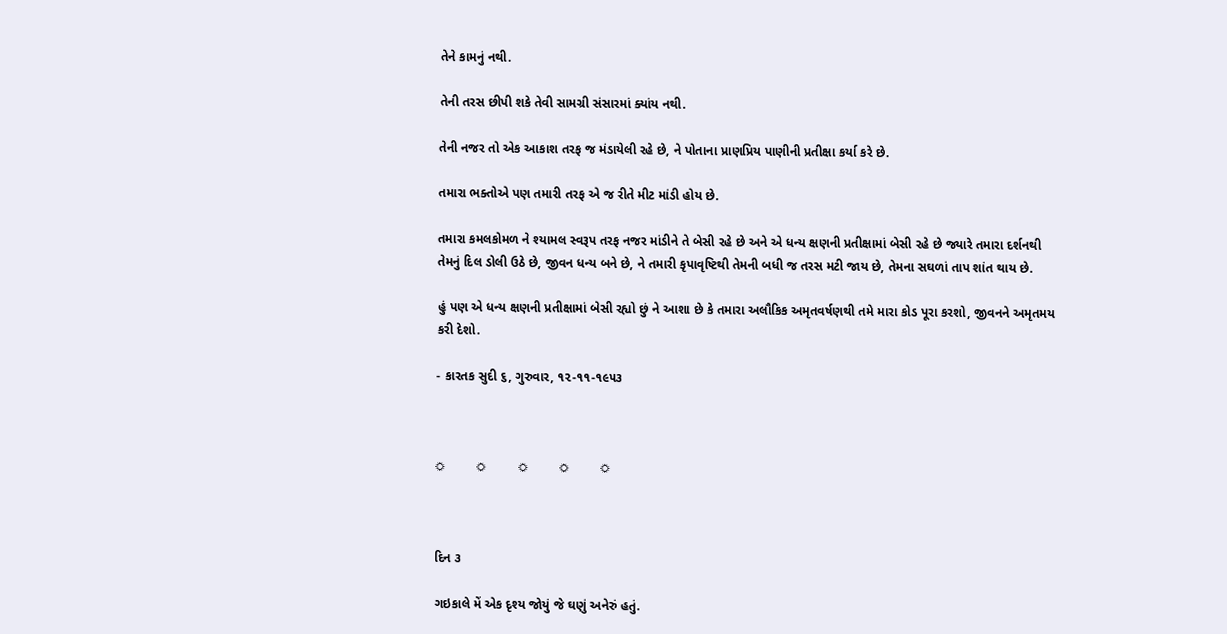તેને કામનું નથી.

તેની તરસ છીપી શકે તેવી સામગ્રી સંસારમાં ક્યાંય નથી.

તેની નજર તો એક આકાશ તરફ જ મંડાયેલી રહે છે, ને પોતાના પ્રાણપ્રિય પાણીની પ્રતીક્ષા કર્યા કરે છે.

તમારા ભક્તોએ પણ તમારી તરફ એ જ રીતે મીટ માંડી હોય છે.

તમારા કમલકોમળ ને શ્યામલ સ્વરૂપ તરફ નજર માંડીને તે બેસી રહે છે અને એ ધન્ય ક્ષણની પ્રતીક્ષામાં બેસી રહે છે જ્યારે તમારા દર્શનથી તેમનું દિલ ડોલી ઉઠે છે, જીવન ધન્ય બને છે, ને તમારી કૃપાવૃષ્ટિથી તેમની બધી જ તરસ મટી જાય છે, તેમના સઘળાં તાપ શાંત થાય છે.

હું પણ એ ધન્ય ક્ષણની પ્રતીક્ષામાં બેસી રહ્યો છું ને આશા છે કે તમારા અલૌકિક અમૃતવર્ષણથી તમે મારા કોડ પૂરા કરશો, જીવનને અમૃતમય કરી દેશો.

- કારતક સુદી ૬, ગુરુવાર, ૧૨-૧૧-૧૯૫૩



☼         ☼         ☼         ☼         ☼



દિન ૩

ગઇકાલે મેં એક દૃશ્ય જોયું જે ઘણું અનેરું હતું.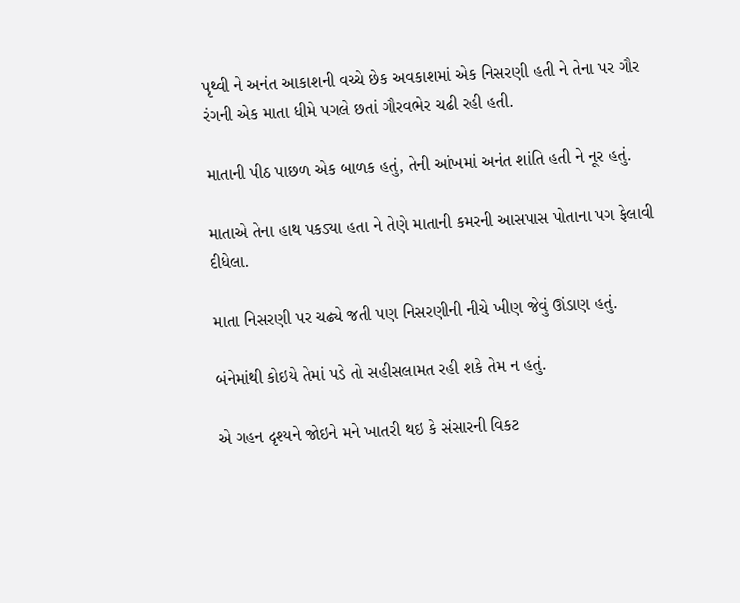પૃથ્વી ને અનંત આકાશની વચ્ચે છેક અવકાશમાં એક નિસરણી હતી ને તેના પર ગૌર રંગની એક માતા ધીમે પગલે છતાં ગૌરવભેર ચઢી રહી હતી.

માતાની પીઠ પાછળ એક બાળક હતું, તેની આંખમાં અનંત શાંતિ હતી ને નૂર હતું.

માતાએ તેના હાથ પકડ્યા હતા ને તેણે માતાની કમરની આસપાસ પોતાના પગ ફેલાવી દીધેલા.

માતા નિસરણી પર ચઢ્યે જતી પણ નિસરણીની નીચે ખીણ જેવું ઊંડાણ હતું.

બંનેમાંથી કોઇયે તેમાં પડે તો સહીસલામત રહી શકે તેમ ન હતું.

એ ગહન દૃશ્યને જોઇને મને ખાતરી થઇ કે સંસારની વિકટ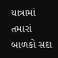યાત્રામાં તમારાં બાળકો સદા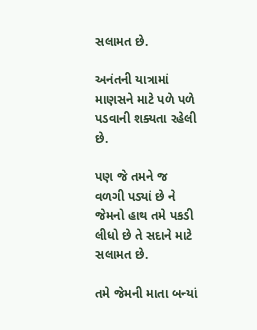સલામત છે.

અનંતની યાત્રામાં માણસને માટે પળે પળે પડવાની શક્યતા રહેલી છે.

પણ જે તમને જ વળગી પડ્યાં છે ને જેમનો હાથ તમે પકડી લીધો છે તે સદાને માટે સલામત છે.

તમે જેમની માતા બન્યાં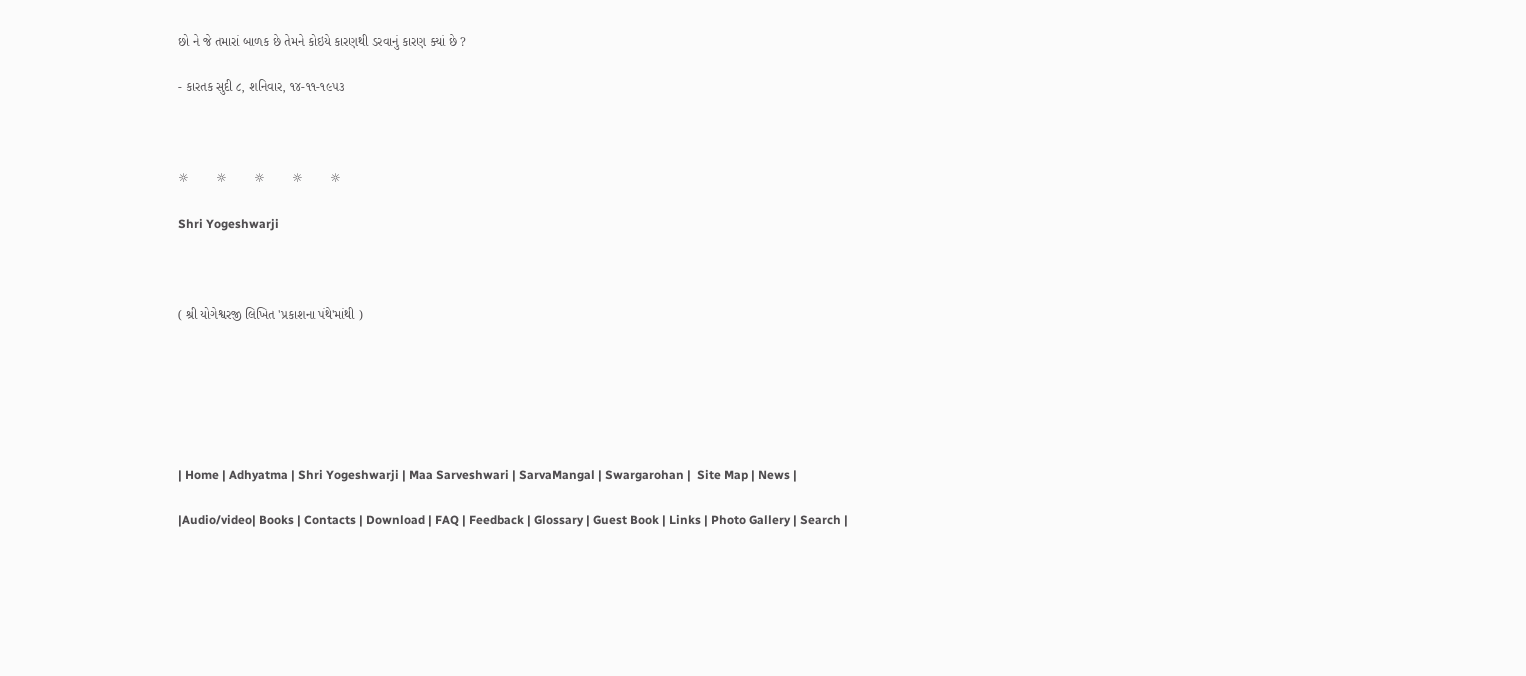છો ને જે તમારાં બાળક છે તેમને કોઇયે કારણથી ડરવાનું કારણ ક્યાં છે ?

- કારતક સુદી ૮, શનિવાર, ૧૪-૧૧-૧૯૫૩



☼         ☼         ☼         ☼         ☼

Shri Yogeshwarji



( શ્રી યોગેશ્વરજી લિખિત 'પ્રકાશના પંથે'માંથી )






| Home | Adhyatma | Shri Yogeshwarji | Maa Sarveshwari | SarvaMangal | Swargarohan |  Site Map | News |

|Audio/video| Books | Contacts | Download | FAQ | Feedback | Glossary | Guest Book | Links | Photo Gallery | Search |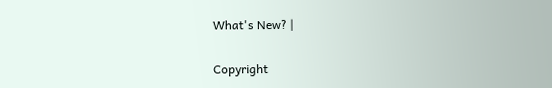What's New? |

Copyright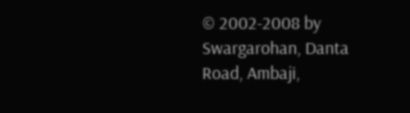© 2002-2008 by Swargarohan, Danta Road, Ambaji,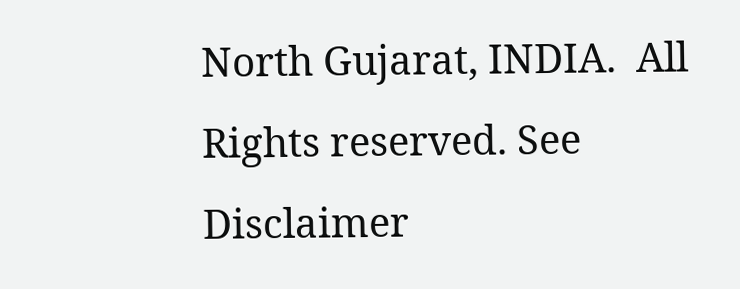North Gujarat, INDIA.  All Rights reserved. See Disclaimer